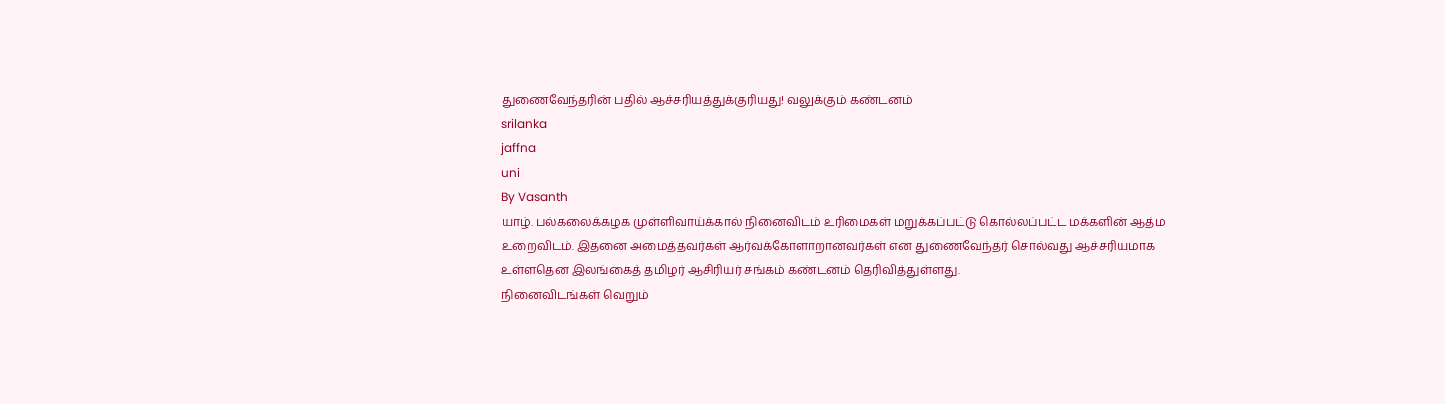துணைவேந்தரின் பதில் ஆச்சரியத்துக்குரியது! வலுக்கும் கண்டனம்
srilanka
jaffna
uni
By Vasanth
யாழ். பல்கலைக்கழக முள்ளிவாய்க்கால் நினைவிடம் உரிமைகள் மறுக்கப்பட்டு கொல்லப்பட்ட மக்களின் ஆத்ம உறைவிடம். இதனை அமைத்தவர்கள் ஆர்வக்கோளாறானவர்கள் என துணைவேந்தர் சொல்வது ஆச்சரியமாக உள்ளதென இலங்கைத் தமிழர் ஆசிரியர் சங்கம் கண்டனம் தெரிவித்துள்ளது.
நினைவிடங்கள் வெறும்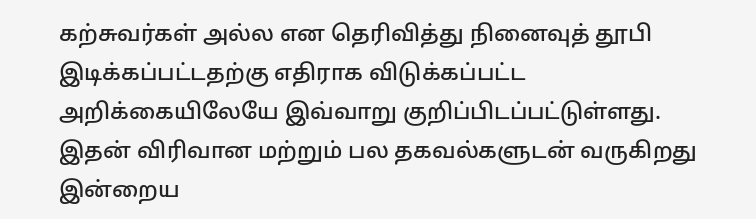கற்சுவர்கள் அல்ல என தெரிவித்து நினைவுத் தூபி இடிக்கப்பட்டதற்கு எதிராக விடுக்கப்பட்ட அறிக்கையிலேயே இவ்வாறு குறிப்பிடப்பட்டுள்ளது.
இதன் விரிவான மற்றும் பல தகவல்களுடன் வருகிறது இன்றைய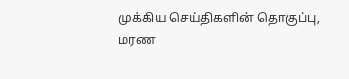முக்கிய செய்திகளின் தொகுப்பு,
மரண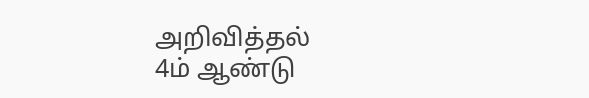அறிவித்தல்
4ம் ஆண்டு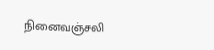நினைவஞ்சலி